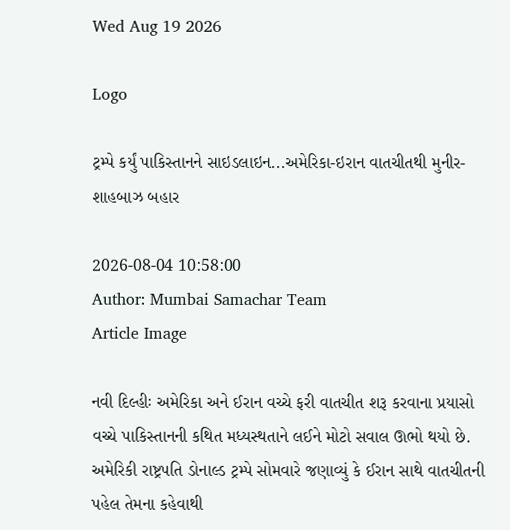Wed Aug 19 2026

Logo

ટ્રમ્પે કર્યું પાકિસ્તાનને સાઇડલાઇન...અમેરિકા-ઇરાન વાતચીતથી મુનીર-શાહબાઝ બહાર

2026-08-04 10:58:00
Author: Mumbai Samachar Team
Article Image

નવી દિલ્હીઃ અમેરિકા અને ઈરાન વચ્ચે ફરી વાતચીત શરૂ કરવાના પ્રયાસો વચ્ચે પાકિસ્તાનની કથિત મધ્યસ્થતાને લઈને મોટો સવાલ ઊભો થયો છે. અમેરિકી રાષ્ટ્રપતિ ડોનાલ્ડ ટ્રમ્પે સોમવારે જણાવ્યું કે ઈરાન સાથે વાતચીતની પહેલ તેમના કહેવાથી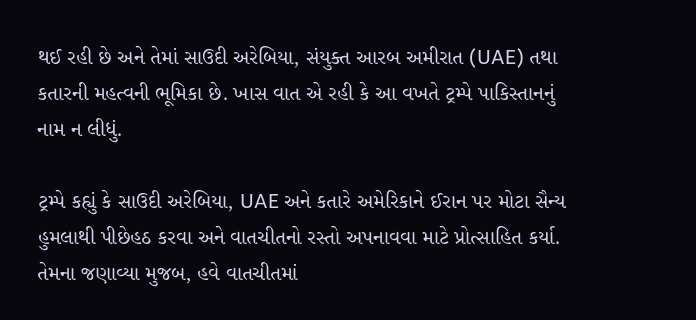થઈ રહી છે અને તેમાં સાઉદી અરેબિયા, સંયુક્ત આરબ અમીરાત (UAE) તથા કતારની મહત્વની ભૂમિકા છે. ખાસ વાત એ રહી કે આ વખતે ટ્રમ્પે પાકિસ્તાનનું નામ ન લીધું.

ટ્રમ્પે કહ્યું કે સાઉદી અરેબિયા, UAE અને કતારે અમેરિકાને ઈરાન પર મોટા સૈન્ય હુમલાથી પીછેહઠ કરવા અને વાતચીતનો રસ્તો અપનાવવા માટે પ્રોત્સાહિત કર્યા. તેમના જણાવ્યા મુજબ, હવે વાતચીતમાં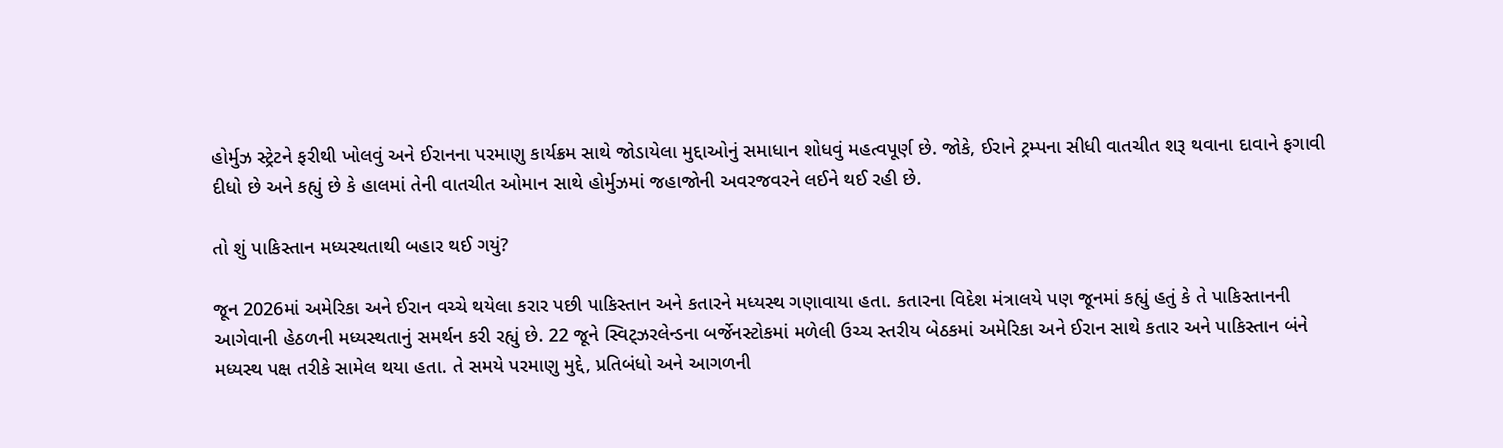હોર્મુઝ સ્ટ્રેટને ફરીથી ખોલવું અને ઈરાનના પરમાણુ કાર્યક્રમ સાથે જોડાયેલા મુદ્દાઓનું સમાધાન શોધવું મહત્વપૂર્ણ છે. જોકે, ઈરાને ટ્રમ્પના સીધી વાતચીત શરૂ થવાના દાવાને ફગાવી દીધો છે અને કહ્યું છે કે હાલમાં તેની વાતચીત ઓમાન સાથે હોર્મુઝમાં જહાજોની અવરજવરને લઈને થઈ રહી છે.

તો શું પાકિસ્તાન મધ્યસ્થતાથી બહાર થઈ ગયું?

જૂન 2026માં અમેરિકા અને ઈરાન વચ્ચે થયેલા કરાર પછી પાકિસ્તાન અને કતારને મધ્યસ્થ ગણાવાયા હતા. કતારના વિદેશ મંત્રાલયે પણ જૂનમાં કહ્યું હતું કે તે પાકિસ્તાનની આગેવાની હેઠળની મધ્યસ્થતાનું સમર્થન કરી રહ્યું છે. 22 જૂને સ્વિટ્ઝરલેન્ડના બર્જેનસ્ટોકમાં મળેલી ઉચ્ચ સ્તરીય બેઠકમાં અમેરિકા અને ઈરાન સાથે કતાર અને પાકિસ્તાન બંને મધ્યસ્થ પક્ષ તરીકે સામેલ થયા હતા. તે સમયે પરમાણુ મુદ્દે, પ્રતિબંધો અને આગળની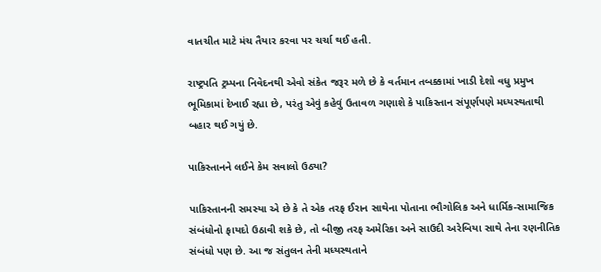વાતચીત માટે મંચ તૈયાર કરવા પર ચર્ચા થઈ હતી.

રાષ્ટ્રપતિ ટ્રમ્પના નિવેદનથી એવો સંકેત જરૂર મળે છે કે વર્તમાન તબક્કામાં ખાડી દેશો વધુ પ્રમુખ ભૂમિકામાં દેખાઈ રહ્યા છે, પરંતુ એવું કહેવું ઉતાવળ ગણાશે કે પાકિસ્તાન સંપૂર્ણપણે મધ્યસ્થતાથી બહાર થઈ ગયું છે.

પાકિસ્તાનને લઈને કેમ સવાલો ઉઠ્યા?

પાકિસ્તાનની સમસ્યા એ છે કે તે એક તરફ ઈરાન સાથેના પોતાના ભૌગોલિક અને ધાર્મિક-સામાજિક સંબંધોનો ફાયદો ઉઠાવી શકે છે, તો બીજી તરફ અમેરિકા અને સાઉદી અરેબિયા સાથે તેના રણનીતિક સંબંધો પણ છે. આ જ સંતુલન તેની મધ્યસ્થતાને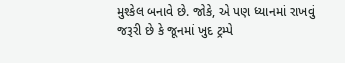મુશ્કેલ બનાવે છે. જોકે, એ પણ ધ્યાનમાં રાખવું જરૂરી છે કે જૂનમાં ખુદ ટ્રમ્પે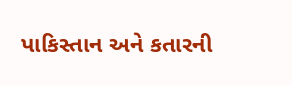પાકિસ્તાન અને કતારની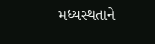મધ્યસ્થતાને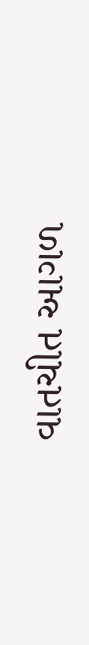વાતચીત આગળ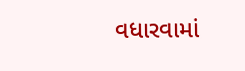વધારવામાં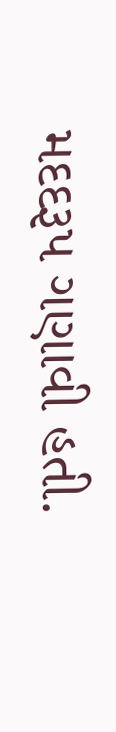મદદરૂપ ગણાવી હતી.